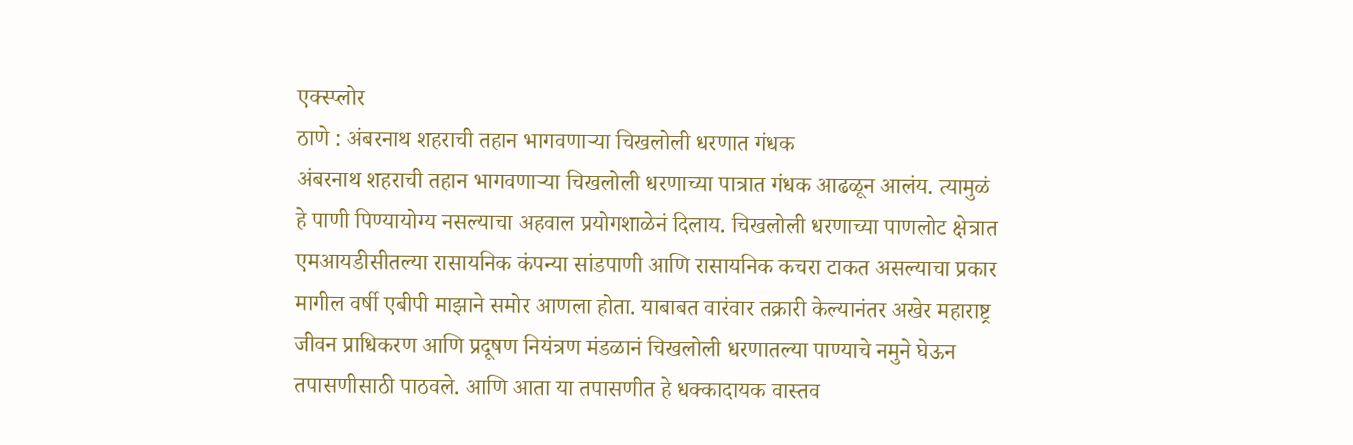एक्स्प्लोर
ठाणे : अंबरनाथ शहराची तहान भागवणाऱ्या चिखलोली धरणात गंधक
अंबरनाथ शहराची तहान भागवणाऱ्या चिखलोली धरणाच्या पात्रात गंधक आढळून आलंय. त्यामुळं हे पाणी पिण्यायोग्य नसल्याचा अहवाल प्रयोगशाळेनं दिलाय. चिखलोली धरणाच्या पाणलोट क्षेत्रात एमआयडीसीतल्या रासायनिक कंपन्या सांडपाणी आणि रासायनिक कचरा टाकत असल्याचा प्रकार मागील वर्षी एबीपी माझाने समोर आणला होता. याबाबत वारंवार तक्रारी केल्यानंतर अखेर महाराष्ट्र जीवन प्राधिकरण आणि प्रदूषण नियंत्रण मंडळानं चिखलोली धरणातल्या पाण्याचे नमुने घेऊन तपासणीसाठी पाठवले. आणि आता या तपासणीत हे धक्कादायक वास्तव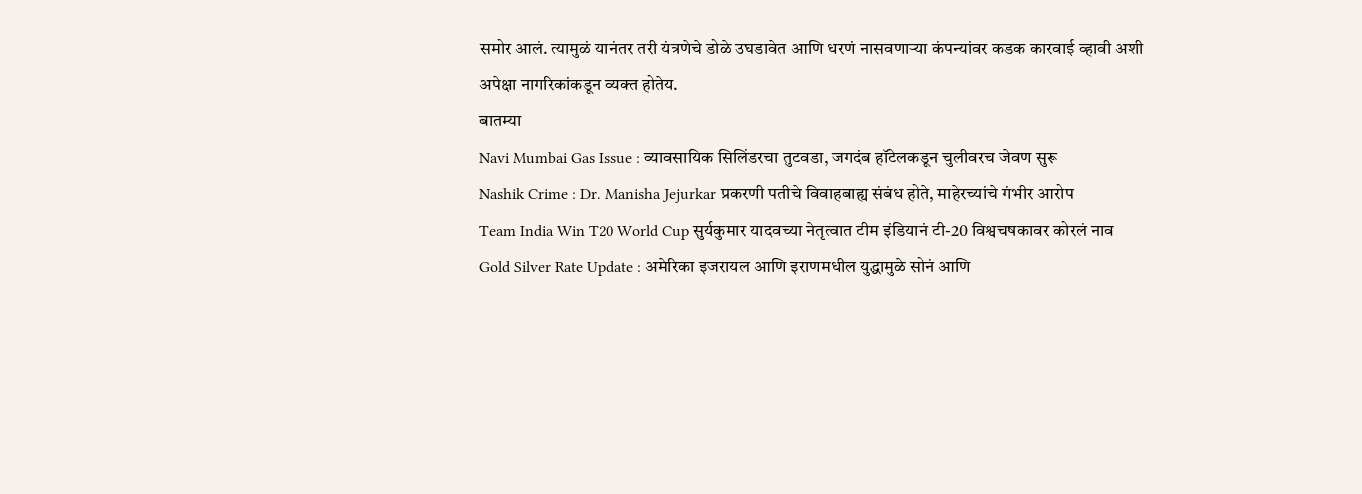समोर आलं. त्यामुळं यानंतर तरी यंत्रणेचे डोळे उघडावेत आणि धरणं नासवणाऱ्या कंपन्यांवर कडक कारवाई व्हावी अशी अपेक्षा नागरिकांकडून व्यक्त होतेय.
बातम्या
Navi Mumbai Gas Issue : व्यावसायिक सिलिंडरचा तुटवडा, जगदंब हॉटेलकडून चुलीवरच जेवण सुरू
Nashik Crime : Dr. Manisha Jejurkar प्रकरणी पतीचे विवाहबाह्य संबंध होते, माहेरच्यांचे गंभीर आरोप
Team India Win T20 World Cup सुर्यकुमार यादवच्या नेतृत्वात टीम इंडियानं टी-20 विश्वचषकावर कोरलं नाव
Gold Silver Rate Update : अमेरिका इजरायल आणि इराणमधील युद्धामुळे सोनं आणि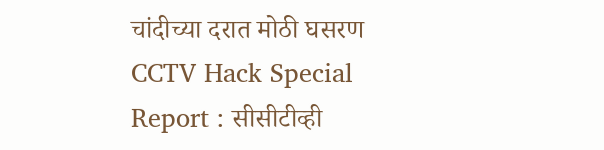चांदीच्या दरात मोठी घसरण
CCTV Hack Special Report : सीसीटीव्ही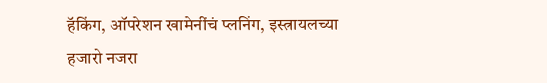हॅकिंग, ऑपरेशन खामेनींचं प्लनिंग, इस्त्रायलच्या हजारो नजरा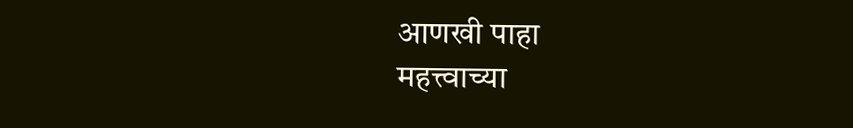आणखी पाहा
महत्त्वाच्या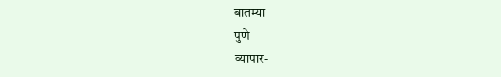बातम्या
पुणे
व्यापार-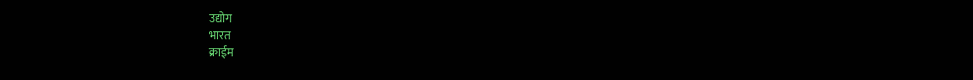उद्योग
भारत
क्राईम